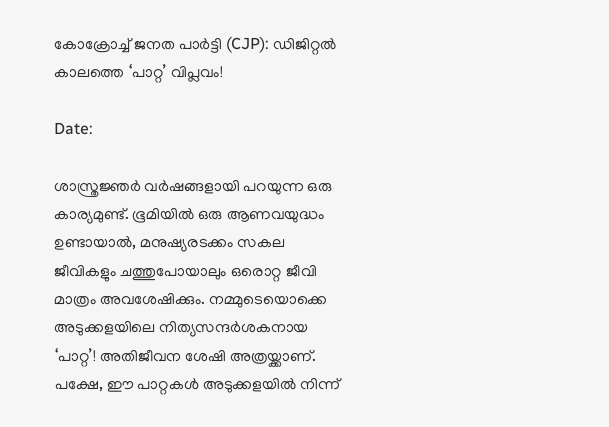കോക്രോച്ച് ജനത പാര്‍ട്ടി (CJP): ഡിജിറ്റല്‍ കാലത്തെ ‘പാറ്റ’ വിപ്ലവം!

Date:

ശാസ്ത്രജ്ഞര്‍ വര്‍ഷങ്ങളായി പറയുന്ന ഒരു കാര്യമുണ്ട്. ഭൂമിയില്‍ ഒരു ആണവയുദ്ധം ഉണ്ടായാല്‍, മനുഷ്യരടക്കം സകല ജീവികളും ചത്തുപോയാലും ഒരൊറ്റ ജീവി മാത്രം അവശേഷിക്കും. നമ്മുടെയൊക്കെ അടുക്കളയിലെ നിത്യസന്ദര്‍ശകനായ ‘പാറ്റ’! അതിജീവന ശേഷി അത്രയ്ക്കാണ്.
പക്ഷേ, ഈ പാറ്റകള്‍ അടുക്കളയില്‍ നിന്ന്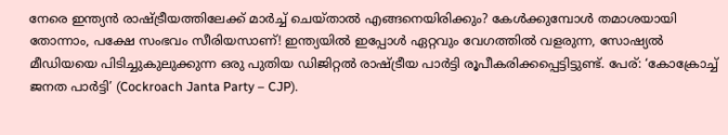നേരെ ഇന്ത്യന്‍ രാഷ്ട്രീയത്തിലേക്ക് മാര്‍ച്ച് ചെയ്താല്‍ എങ്ങനെയിരിക്കും? കേള്‍ക്കുമ്പോള്‍ തമാശയായി തോന്നാം, പക്ഷേ സംഭവം സീരിയസാണ്! ഇന്ത്യയില്‍ ഇപ്പോള്‍ ഏറ്റവും വേഗത്തില്‍ വളരുന്ന, സോഷ്യല്‍ മീഡിയയെ പിടിച്ചുകുലുക്കുന്ന ഒരു പുതിയ ഡിജിറ്റല്‍ രാഷ്ട്രീയ പാര്‍ട്ടി രൂപീകരിക്കപ്പെട്ടിട്ടുണ്ട്. പേര്: ‘കോക്രോച്ച് ജനത പാര്‍ട്ടി’ (Cockroach Janta Party – CJP).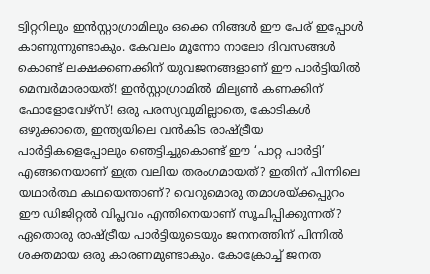ട്വിറ്ററിലും ഇന്‍സ്റ്റാഗ്രാമിലും ഒക്കെ നിങ്ങള്‍ ഈ പേര് ഇപ്പോള്‍ കാണുന്നുണ്ടാകും. കേവലം മൂന്നോ നാലോ ദിവസങ്ങള്‍ കൊണ്ട് ലക്ഷക്കണക്കിന് യുവജനങ്ങളാണ് ഈ പാര്‍ട്ടിയില്‍ മെമ്പര്‍മാരായത്! ഇന്‍സ്റ്റാഗ്രാമില്‍ മില്യണ്‍ കണക്കിന് ഫോളോവേഴ്‌സ്! ഒരു പരസ്യവുമില്ലാതെ, കോടികള്‍ ഒഴുക്കാതെ, ഇന്ത്യയിലെ വന്‍കിട രാഷ്ട്രീയ പാര്‍ട്ടികളെപ്പോലും ഞെട്ടിച്ചുകൊണ്ട് ഈ ‘പാറ്റ പാര്‍ട്ടി’ എങ്ങനെയാണ് ഇത്ര വലിയ തരംഗമായത്? ഇതിന് പിന്നിലെ യഥാര്‍ത്ഥ കഥയെന്താണ്? വെറുമൊരു തമാശയ്ക്കപ്പുറം ഈ ഡിജിറ്റല്‍ വിപ്ലവം എന്തിനെയാണ് സൂചിപ്പിക്കുന്നത്?
ഏതൊരു രാഷ്ട്രീയ പാര്‍ട്ടിയുടെയും ജനനത്തിന് പിന്നില്‍ ശക്തമായ ഒരു കാരണമുണ്ടാകും. കോക്രോച്ച് ജനത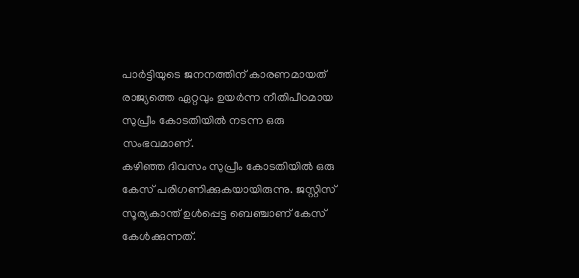പാര്‍ട്ടിയുടെ ജനനത്തിന് കാരണമായത് രാജ്യത്തെ ഏറ്റവും ഉയര്‍ന്ന നീതിപീഠമായ സുപ്രീം കോടതിയില്‍ നടന്ന ഒരു സംഭവമാണ്.
കഴിഞ്ഞ ദിവസം സുപ്രീം കോടതിയില്‍ ഒരു കേസ് പരിഗണിക്കുകയായിരുന്നു. ജസ്റ്റിസ് സൂര്യകാന്ത് ഉള്‍പ്പെട്ട ബെഞ്ചാണ് കേസ് കേള്‍ക്കുന്നത്.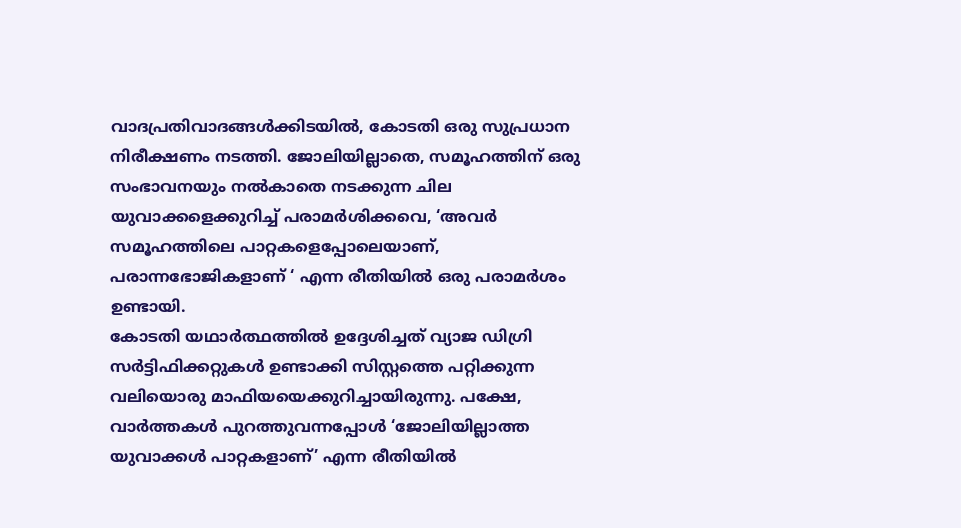വാദപ്രതിവാദങ്ങള്‍ക്കിടയില്‍, കോടതി ഒരു സുപ്രധാന നിരീക്ഷണം നടത്തി. ജോലിയില്ലാതെ, സമൂഹത്തിന് ഒരു സംഭാവനയും നല്‍കാതെ നടക്കുന്ന ചില യുവാക്കളെക്കുറിച്ച് പരാമര്‍ശിക്കവെ, ‘അവര്‍ സമൂഹത്തിലെ പാറ്റകളെപ്പോലെയാണ്, പരാന്നഭോജികളാണ് ‘ എന്ന രീതിയില്‍ ഒരു പരാമര്‍ശം ഉണ്ടായി.
കോടതി യഥാര്‍ത്ഥത്തില്‍ ഉദ്ദേശിച്ചത് വ്യാജ ഡിഗ്രി സര്‍ട്ടിഫിക്കറ്റുകള്‍ ഉണ്ടാക്കി സിസ്റ്റത്തെ പറ്റിക്കുന്ന വലിയൊരു മാഫിയയെക്കുറിച്ചായിരുന്നു. പക്ഷേ, വാര്‍ത്തകള്‍ പുറത്തുവന്നപ്പോള്‍ ‘ജോലിയില്ലാത്ത യുവാക്കള്‍ പാറ്റകളാണ്’ എന്ന രീതിയില്‍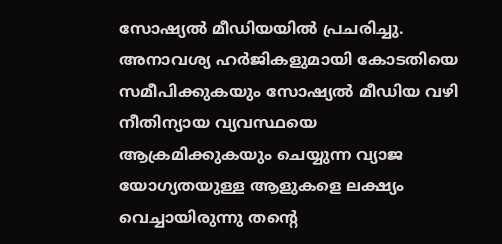സോഷ്യല്‍ മീഡിയയില്‍ പ്രചരിച്ചു.
അനാവശ്യ ഹര്‍ജികളുമായി കോടതിയെ സമീപിക്കുകയും സോഷ്യല്‍ മീഡിയ വഴി നീതിന്യായ വ്യവസ്ഥയെ ആക്രമിക്കുകയും ചെയ്യുന്ന വ്യാജ യോഗ്യതയുള്ള ആളുകളെ ലക്ഷ്യം വെച്ചായിരുന്നു തന്റെ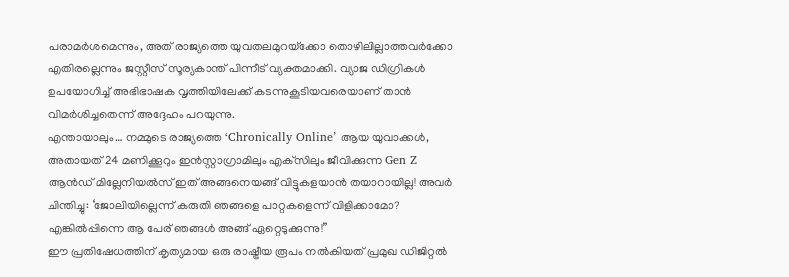പരാമര്‍ശമെന്നും, അത് രാജ്യത്തെ യുവതലമുറയ്‌ക്കോ തൊഴിലില്ലാത്തവര്‍ക്കോ എതിരല്ലെന്നും ജസ്റ്റീസ് സൂര്യകാന്ത് പിന്നീട് വ്യക്തമാക്കി. വ്യാജ ഡിഗ്രികള്‍ ഉപയോഗിച്ച് അഭിഭാഷക വൃത്തിയിലേക്ക് കടന്നുകൂടിയവരെയാണ് താന്‍ വിമര്‍ശിച്ചതെന്ന് അദ്ദേഹം പറയുന്നു.
എന്തായാലും… നമ്മുടെ രാജ്യത്തെ ‘Chronically Online’ ആയ യുവാക്കള്‍, അതായത് 24 മണിക്കൂറും ഇന്‍സ്റ്റാഗ്രാമിലും എക്‌സിലും ജീവിക്കുന്ന Gen Z ആന്‍ഡ് മില്ലേനിയല്‍സ് ഇത് അങ്ങനെയങ്ങ് വിട്ടുകളയാന്‍ തയാറായില്ല! അവര്‍ ചിന്തിച്ചു: ‘ജോലിയില്ലെന്ന് കരുതി ഞങ്ങളെ പാറ്റകളെന്ന് വിളിക്കാമോ? എങ്കില്‍പ്പിന്നെ ആ പേര് ഞങ്ങള്‍ അങ്ങ് ഏറ്റെടുക്കുന്നു!”
ഈ പ്രതിഷേധത്തിന് കൃത്യമായ ഒരു രാഷ്ട്രീയ രൂപം നല്‍കിയത് പ്രമുഖ ഡിജിറ്റല്‍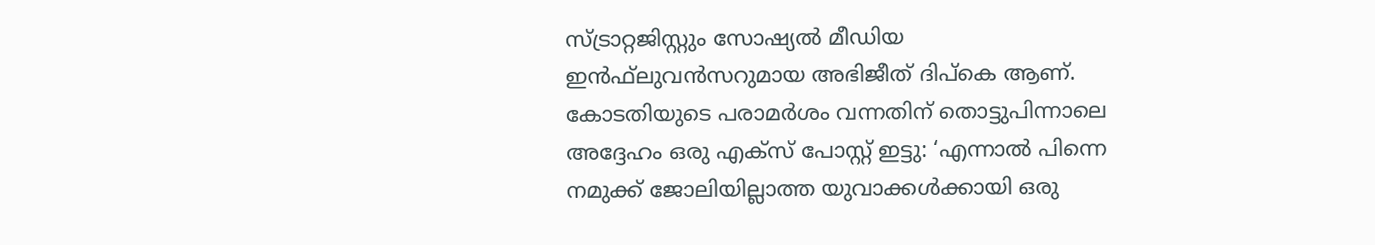സ്ട്രാറ്റജിസ്റ്റും സോഷ്യല്‍ മീഡിയ ഇന്‍ഫ്‌ലുവന്‍സറുമായ അഭിജീത് ദിപ്‌കെ ആണ്. കോടതിയുടെ പരാമര്‍ശം വന്നതിന് തൊട്ടുപിന്നാലെ അദ്ദേഹം ഒരു എക്‌സ് പോസ്റ്റ് ഇട്ടു: ‘എന്നാല്‍ പിന്നെ നമുക്ക് ജോലിയില്ലാത്ത യുവാക്കള്‍ക്കായി ഒരു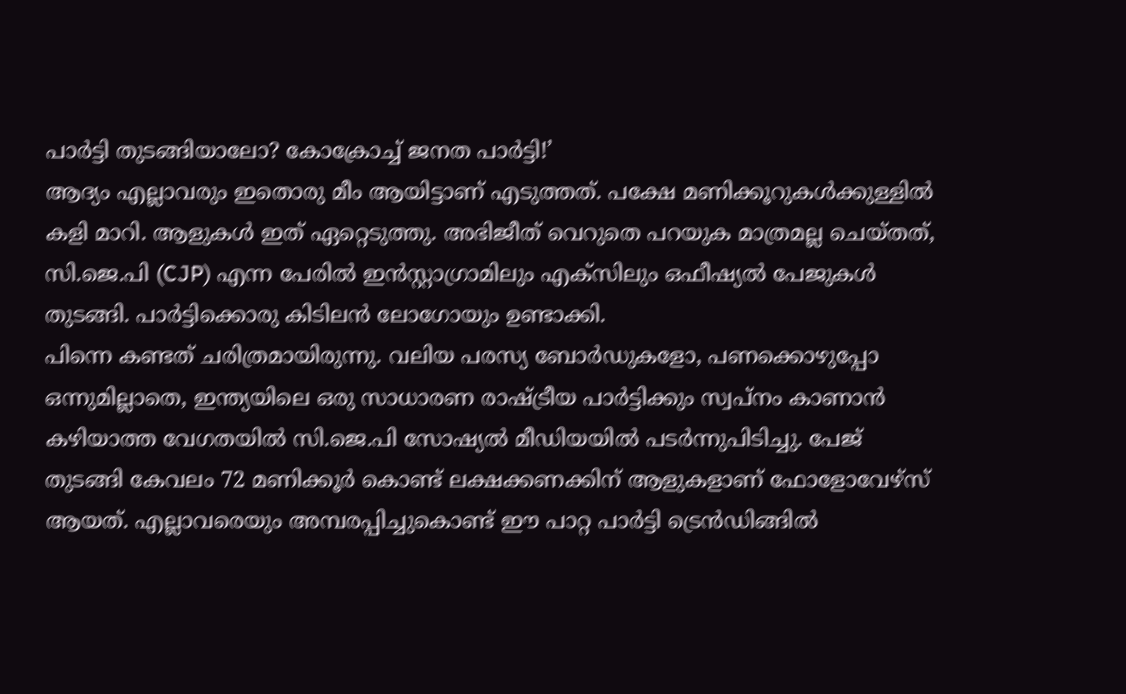പാര്‍ട്ടി തുടങ്ങിയാലോ? കോക്രോച്ച് ജനത പാര്‍ട്ടി!’
ആദ്യം എല്ലാവരും ഇതൊരു മീം ആയിട്ടാണ് എടുത്തത്. പക്ഷേ മണിക്കൂറുകള്‍ക്കുള്ളില്‍ കളി മാറി. ആളുകള്‍ ഇത് ഏറ്റെടുത്തു. അഭിജീത് വെറുതെ പറയുക മാത്രമല്ല ചെയ്തത്, സി.ജെ.പി (CJP) എന്ന പേരില്‍ ഇന്‍സ്റ്റാഗ്രാമിലും എക്‌സിലും ഒഫീഷ്യല്‍ പേജുകള്‍ തുടങ്ങി. പാര്‍ട്ടിക്കൊരു കിടിലന്‍ ലോഗോയും ഉണ്ടാക്കി.
പിന്നെ കണ്ടത് ചരിത്രമായിരുന്നു. വലിയ പരസ്യ ബോര്‍ഡുകളോ, പണക്കൊഴുപ്പോ ഒന്നുമില്ലാതെ, ഇന്ത്യയിലെ ഒരു സാധാരണ രാഷ്ട്രീയ പാര്‍ട്ടിക്കും സ്വപ്നം കാണാന്‍ കഴിയാത്ത വേഗതയില്‍ സി.ജെ.പി സോഷ്യല്‍ മീഡിയയില്‍ പടര്‍ന്നുപിടിച്ചു. പേജ് തുടങ്ങി കേവലം 72 മണിക്കൂര്‍ കൊണ്ട് ലക്ഷക്കണക്കിന് ആളുകളാണ് ഫോളോവേഴ്‌സ് ആയത്. എല്ലാവരെയും അമ്പരപ്പിച്ചുകൊണ്ട് ഈ പാറ്റ പാര്‍ട്ടി ട്രെന്‍ഡിങ്ങില്‍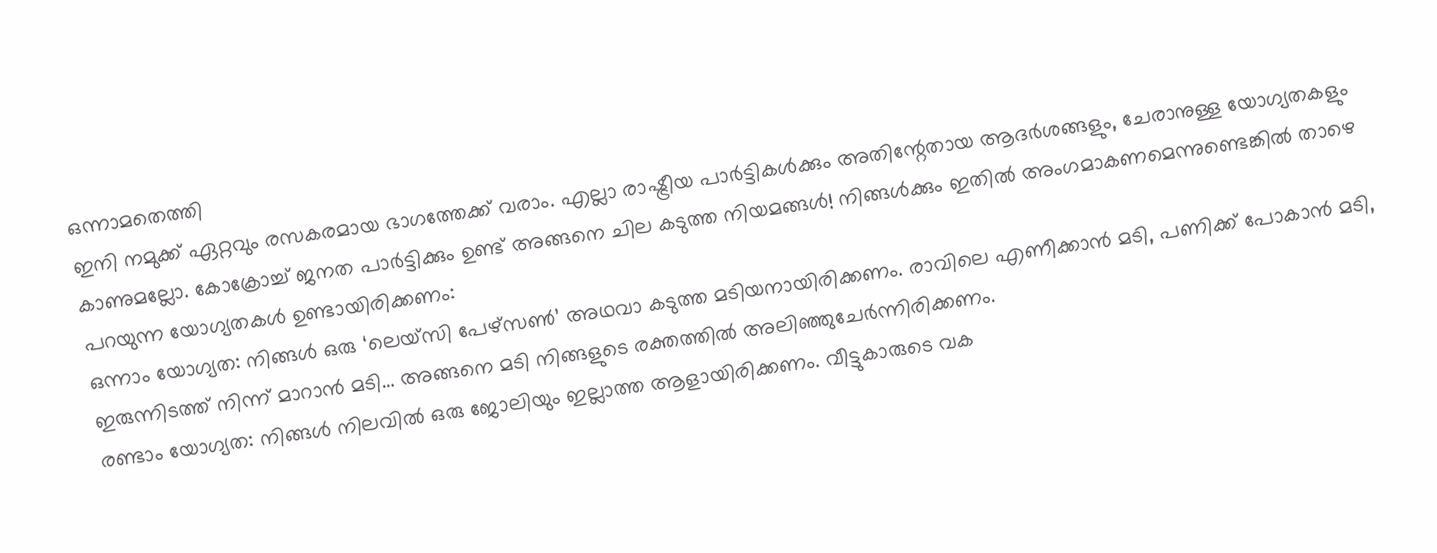ഒന്നാമതെത്തി
ഇനി നമുക്ക് ഏറ്റവും രസകരമായ ഭാഗത്തേക്ക് വരാം. എല്ലാ രാഷ്ട്രീയ പാര്‍ട്ടികള്‍ക്കും അതിന്റേതായ ആദര്‍ശങ്ങളും, ചേരാനുള്ള യോഗ്യതകളും കാണുമല്ലോ. കോക്രോച്ച് ജനത പാര്‍ട്ടിക്കും ഉണ്ട് അങ്ങനെ ചില കടുത്ത നിയമങ്ങള്‍! നിങ്ങള്‍ക്കും ഇതില്‍ അംഗമാകണമെന്നുണ്ടെങ്കില്‍ താഴെ പറയുന്ന യോഗ്യതകള്‍ ഉണ്ടായിരിക്കണം:
ഒന്നാം യോഗ്യത: നിങ്ങള്‍ ഒരു ‘ലെയ്‌സി പേഴ്‌സണ്‍’ അഥവാ കടുത്ത മടിയനായിരിക്കണം. രാവിലെ എണീക്കാന്‍ മടി, പണിക്ക് പോകാന്‍ മടി, ഇരുന്നിടത്ത് നിന്ന് മാറാന്‍ മടി… അങ്ങനെ മടി നിങ്ങളുടെ രക്തത്തില്‍ അലിഞ്ഞുചേര്‍ന്നിരിക്കണം.
രണ്ടാം യോഗ്യത: നിങ്ങള്‍ നിലവില്‍ ഒരു ജോലിയും ഇല്ലാത്ത ആളായിരിക്കണം. വീട്ടുകാരുടെ വക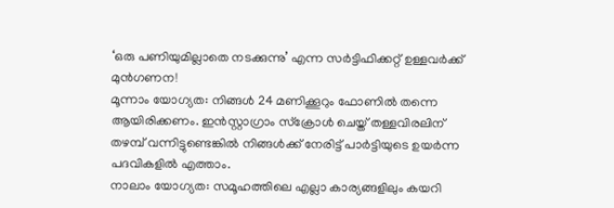‘ഒരു പണിയുമില്ലാതെ നടക്കുന്നു’ എന്ന സര്‍ട്ടിഫിക്കറ്റ് ഉള്ളവര്‍ക്ക് മുന്‍ഗണന!
മൂന്നാം യോഗ്യത: നിങ്ങള്‍ 24 മണിക്കൂറും ഫോണില്‍ തന്നെ ആയിരിക്കണം. ഇന്‍സ്റ്റാഗ്രാം സ്‌ക്രോള്‍ ചെയ്ത് തള്ളവിരലിന് തഴമ്പ് വന്നിട്ടുണ്ടെങ്കില്‍ നിങ്ങള്‍ക്ക് നേരിട്ട് പാര്‍ട്ടിയുടെ ഉയര്‍ന്ന പദവികളില്‍ എത്താം.
നാലാം യോഗ്യത: സമൂഹത്തിലെ എല്ലാ കാര്യങ്ങളിലും കയറി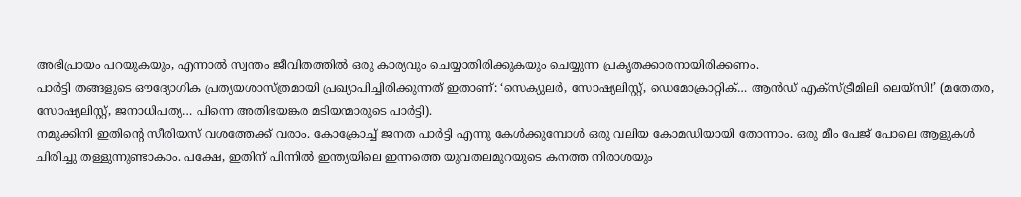അഭിപ്രായം പറയുകയും, എന്നാല്‍ സ്വന്തം ജീവിതത്തില്‍ ഒരു കാര്യവും ചെയ്യാതിരിക്കുകയും ചെയ്യുന്ന പ്രകൃതക്കാരനായിരിക്കണം.
പാര്‍ട്ടി തങ്ങളുടെ ഔദ്യോഗിക പ്രത്യയശാസ്ത്രമായി പ്രഖ്യാപിച്ചിരിക്കുന്നത് ഇതാണ്: ‘സെക്യുലര്‍, സോഷ്യലിസ്റ്റ്, ഡെമോക്രാറ്റിക്… ആന്‍ഡ് എക്‌സ്ട്രീമിലി ലെയ്‌സി!’ (മതേതര, സോഷ്യലിസ്റ്റ്, ജനാധിപത്യ… പിന്നെ അതിഭയങ്കര മടിയന്മാരുടെ പാര്‍ട്ടി).
നമുക്കിനി ഇതിന്റെ സീരിയസ് വശത്തേക്ക് വരാം. കോക്രോച്ച് ജനത പാര്‍ട്ടി എന്നു കേള്‍ക്കുമ്പോള്‍ ഒരു വലിയ കോമഡിയായി തോന്നാം. ഒരു മീം പേജ് പോലെ ആളുകള്‍ ചിരിച്ചു തള്ളുന്നുണ്ടാകാം. പക്ഷേ, ഇതിന് പിന്നില്‍ ഇന്ത്യയിലെ ഇന്നത്തെ യുവതലമുറയുടെ കനത്ത നിരാശയും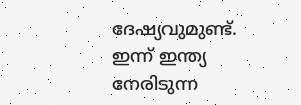ദേഷ്യവുമുണ്ട്.
ഇന്ന് ഇന്ത്യ നേരിടുന്ന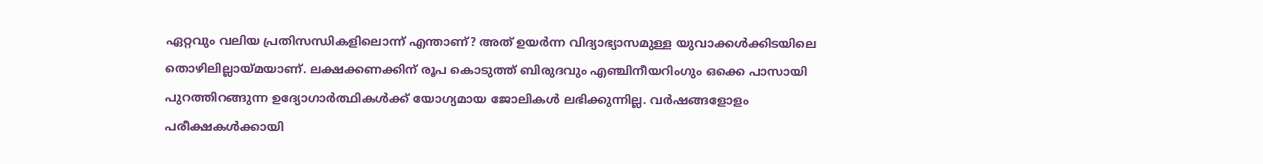ഏറ്റവും വലിയ പ്രതിസന്ധികളിലൊന്ന് എന്താണ്? അത് ഉയര്‍ന്ന വിദ്യാഭ്യാസമുള്ള യുവാക്കള്‍ക്കിടയിലെ തൊഴിലില്ലായ്മയാണ്. ലക്ഷക്കണക്കിന് രൂപ കൊടുത്ത് ബിരുദവും എഞ്ചിനീയറിംഗും ഒക്കെ പാസായി പുറത്തിറങ്ങുന്ന ഉദ്യോഗാര്‍ത്ഥികള്‍ക്ക് യോഗ്യമായ ജോലികള്‍ ലഭിക്കുന്നില്ല. വര്‍ഷങ്ങളോളം പരീക്ഷകള്‍ക്കായി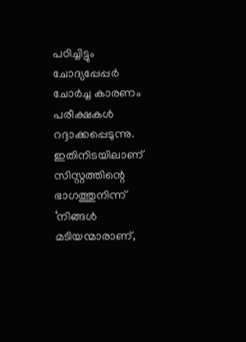പഠിച്ചിട്ടും ചോദ്യപ്പേപ്പര്‍ ചോര്‍ച്ച കാരണം പരീക്ഷകള്‍ റദ്ദാക്കപ്പെടുന്നു.
ഇതിനിടയിലാണ് സിസ്റ്റത്തിന്റെ ഭാഗത്തുനിന്ന് ‘നിങ്ങള്‍ മടിയന്മാരാണ്,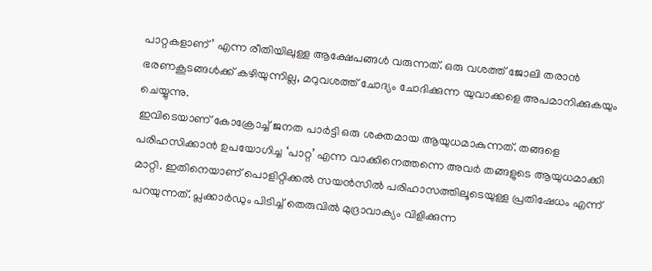പാറ്റകളാണ്’ എന്ന രീതിയിലുള്ള ആക്ഷേപങ്ങള്‍ വരുന്നത്. ഒരു വശത്ത് ജോലി തരാന്‍ ഭരണകൂടങ്ങള്‍ക്ക് കഴിയുന്നില്ല, മറുവശത്ത് ചോദ്യം ചോദിക്കുന്ന യുവാക്കളെ അപമാനിക്കുകയും ചെയ്യുന്നു.
ഇവിടെയാണ് കോക്രോച്ച് ജനത പാര്‍ട്ടി ഒരു ശക്തമായ ആയുധമാകുന്നത്. തങ്ങളെ പരിഹസിക്കാന്‍ ഉപയോഗിച്ച ‘പാറ്റ’ എന്ന വാക്കിനെത്തന്നെ അവര്‍ തങ്ങളുടെ ആയുധമാക്കി മാറ്റി. ഇതിനെയാണ് പൊളിറ്റിക്കല്‍ സയന്‍സില്‍ പരിഹാസത്തിലൂടെയുള്ള പ്രതിഷേധം എന്ന് പറയുന്നത്. പ്ലക്കാര്‍ഡും പിടിച്ച് തെരുവില്‍ മുദ്രാവാക്യം വിളിക്കുന്ന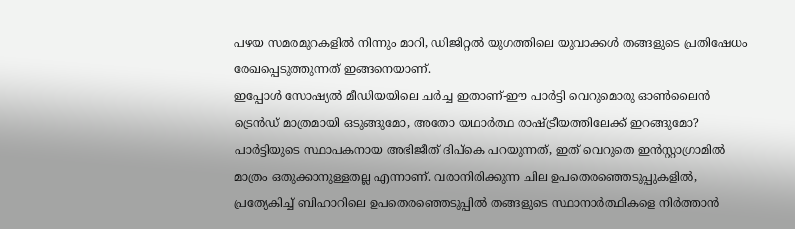പഴയ സമരമുറകളില്‍ നിന്നും മാറി, ഡിജിറ്റല്‍ യുഗത്തിലെ യുവാക്കള്‍ തങ്ങളുടെ പ്രതിഷേധം രേഖപ്പെടുത്തുന്നത് ഇങ്ങനെയാണ്.
ഇപ്പോള്‍ സോഷ്യല്‍ മീഡിയയിലെ ചര്‍ച്ച ഇതാണ്-ഈ പാര്‍ട്ടി വെറുമൊരു ഓണ്‍ലൈന്‍ ട്രെന്‍ഡ് മാത്രമായി ഒടുങ്ങുമോ, അതോ യഥാര്‍ത്ഥ രാഷ്ട്രീയത്തിലേക്ക് ഇറങ്ങുമോ?
പാര്‍ട്ടിയുടെ സ്ഥാപകനായ അഭിജീത് ദിപ്‌കെ പറയുന്നത്, ഇത് വെറുതെ ഇന്‍സ്റ്റാഗ്രാമില്‍ മാത്രം ഒതുക്കാനുള്ളതല്ല എന്നാണ്. വരാനിരിക്കുന്ന ചില ഉപതെരഞ്ഞെടുപ്പുകളില്‍, പ്രത്യേകിച്ച് ബിഹാറിലെ ഉപതെരഞ്ഞെടുപ്പില്‍ തങ്ങളുടെ സ്ഥാനാര്‍ത്ഥികളെ നിര്‍ത്താന്‍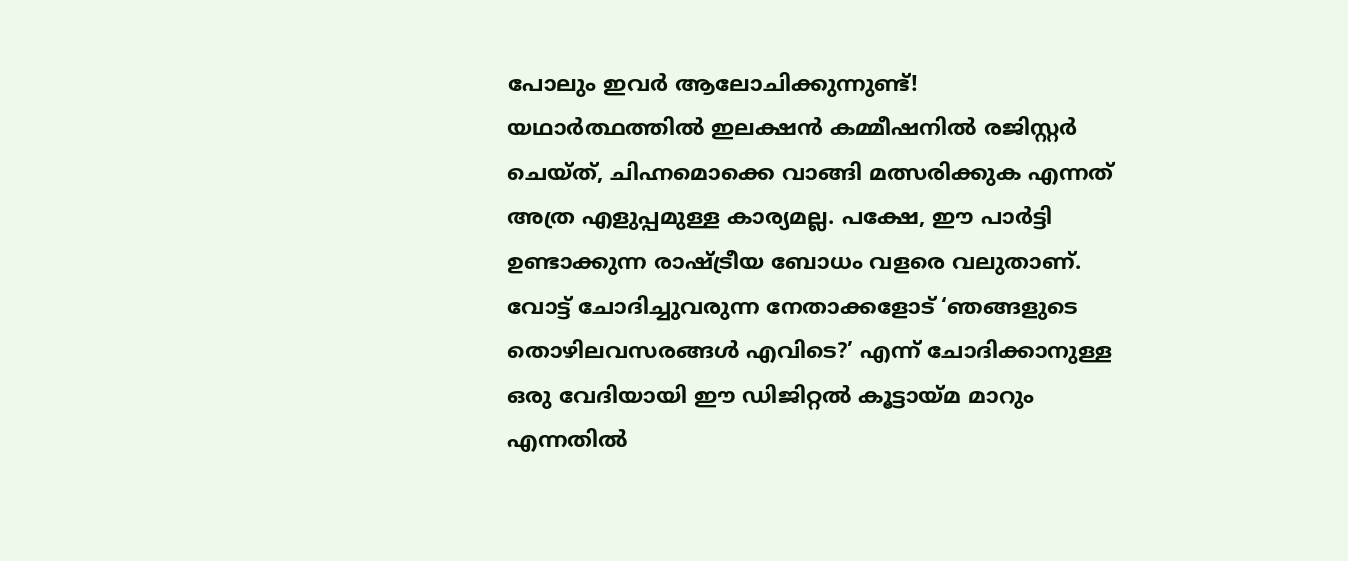പോലും ഇവര്‍ ആലോചിക്കുന്നുണ്ട്!
യഥാര്‍ത്ഥത്തില്‍ ഇലക്ഷന്‍ കമ്മീഷനില്‍ രജിസ്റ്റര്‍ ചെയ്ത്, ചിഹ്നമൊക്കെ വാങ്ങി മത്സരിക്കുക എന്നത് അത്ര എളുപ്പമുള്ള കാര്യമല്ല. പക്ഷേ, ഈ പാര്‍ട്ടി ഉണ്ടാക്കുന്ന രാഷ്ട്രീയ ബോധം വളരെ വലുതാണ്. വോട്ട് ചോദിച്ചുവരുന്ന നേതാക്കളോട് ‘ഞങ്ങളുടെ തൊഴിലവസരങ്ങള്‍ എവിടെ?’ എന്ന് ചോദിക്കാനുള്ള ഒരു വേദിയായി ഈ ഡിജിറ്റല്‍ കൂട്ടായ്മ മാറും എന്നതില്‍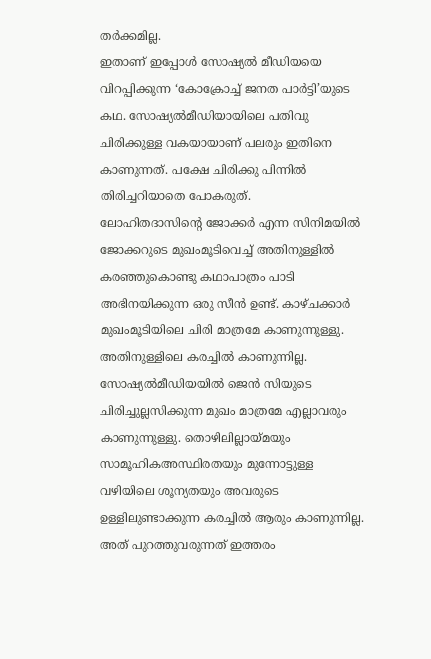തര്‍ക്കമില്ല.
ഇതാണ് ഇപ്പോള്‍ സോഷ്യല്‍ മീഡിയയെ വിറപ്പിക്കുന്ന ‘കോക്രോച്ച് ജനത പാര്‍ട്ടി’യുടെ കഥ. സോഷ്യല്‍മീഡിയായിലെ പതിവു ചിരിക്കുള്ള വകയായാണ് പലരും ഇതിനെ കാണുന്നത്. പക്ഷേ ചിരിക്കു പിന്നില്‍ തിരിച്ചറിയാതെ പോകരുത്.
ലോഹിതദാസിന്റെ ജോക്കര്‍ എന്ന സിനിമയില്‍ ജോക്കറുടെ മുഖംമൂടിവെച്ച് അതിനുള്ളില്‍ കരഞ്ഞുകൊണ്ടു കഥാപാത്രം പാടി അഭിനയിക്കുന്ന ഒരു സീന്‍ ഉണ്ട്. കാഴ്ചക്കാര്‍ മുഖംമൂടിയിലെ ചിരി മാത്രമേ കാണുന്നുള്ളു. അതിനുള്ളിലെ കരച്ചില്‍ കാണുന്നില്ല. സോഷ്യല്‍മീഡിയയില്‍ ജെന്‍ സിയുടെ ചിരിച്ചുല്ലസിക്കുന്ന മുഖം മാത്രമേ എല്ലാവരും കാണുന്നുള്ളു. തൊഴിലില്ലായ്മയും സാമൂഹികഅസ്ഥിരതയും മുന്നോട്ടുള്ള വഴിയിലെ ശൂന്യതയും അവരുടെ ഉള്ളിലുണ്ടാക്കുന്ന കരച്ചില്‍ ആരും കാണുന്നില്ല. അത് പുറത്തുവരുന്നത് ഇത്തരം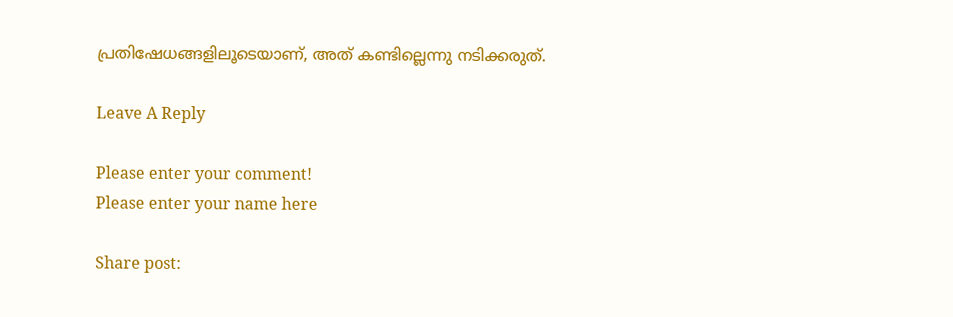പ്രതിഷേധങ്ങളിലൂടെയാണ്, അത് കണ്ടില്ലെന്നു നടിക്കരുത്.

Leave A Reply

Please enter your comment!
Please enter your name here

Share post: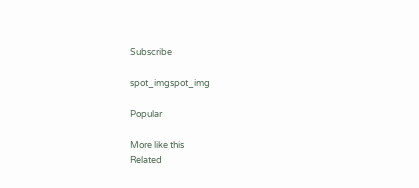Subscribe

spot_imgspot_img

Popular

More like this
Related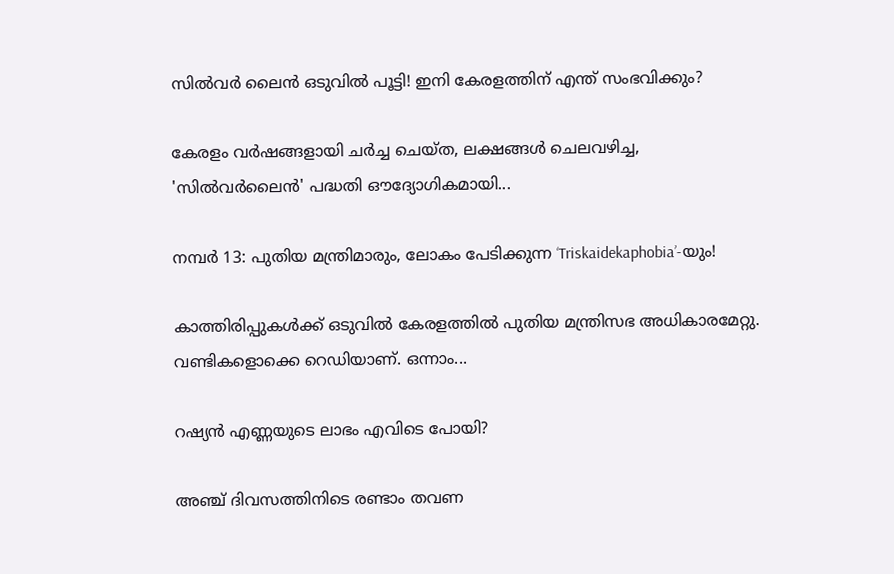സില്‍വര്‍ ലൈന്‍ ഒടുവില്‍ പൂട്ടി! ഇനി കേരളത്തിന് എന്ത് സംഭവിക്കും?

കേരളം വര്‍ഷങ്ങളായി ചര്‍ച്ച ചെയ്ത, ലക്ഷങ്ങള്‍ ചെലവഴിച്ച, 'സില്‍വര്‍ലൈന്‍' പദ്ധതി ഔദ്യോഗികമായി...

നമ്പര്‍ 13: പുതിയ മന്ത്രിമാരും, ലോകം പേടിക്കുന്ന ‘Triskaidekaphobia’-യും!

കാത്തിരിപ്പുകള്‍ക്ക് ഒടുവില്‍ കേരളത്തില്‍ പുതിയ മന്ത്രിസഭ അധികാരമേറ്റു. വണ്ടികളൊക്കെ റെഡിയാണ്. ഒന്നാം...

റഷ്യന്‍ എണ്ണയുടെ ലാഭം എവിടെ പോയി?

അഞ്ച് ദിവസത്തിനിടെ രണ്ടാം തവണ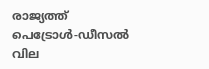രാജ്യത്ത് പെട്രോള്‍-ഡീസല്‍ വില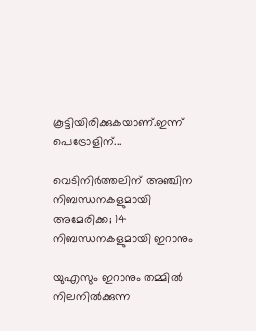കൂട്ടിയിരിക്കുകയാണ്.ഇന്ന് പെട്രോളിന്...

വെടിനിര്‍ത്തലിന് അഞ്ചിന നിബന്ധനകളുമായി അമേരിക്ക; 14 നിബന്ധനകളുമായി ഇറാനും

യുഎസും ഇറാനും തമ്മില്‍ നിലനില്‍ക്കുന്ന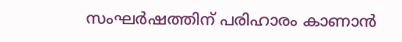സംഘര്‍ഷത്തിന് പരിഹാരം കാണാന്‍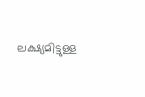ലക്ഷ്യമിട്ടുള്ള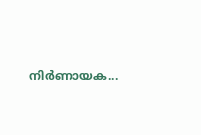നിര്‍ണായക...